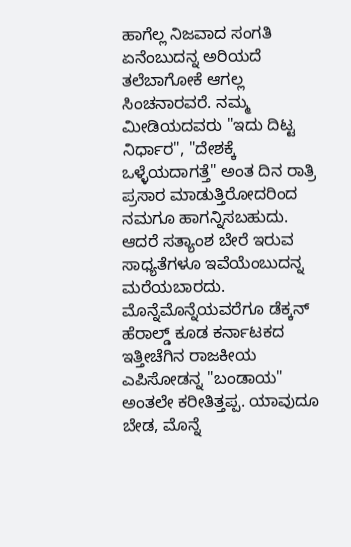ಹಾಗೆಲ್ಲ ನಿಜವಾದ ಸಂಗತಿ ಏನೆಂಬುದನ್ನ ಅರಿಯದೆ ತಲೆಬಾಗೋಕೆ ಆಗಲ್ಲ ಸಿಂಚನಾರವರೆ. ನಮ್ಮ ಮೀಡಿಯದವರು "ಇದು ದಿಟ್ಟ ನಿರ್ಧಾರ", "ದೇಶಕ್ಕೆ ಒಳ್ಳೆಯದಾಗತ್ತೆ" ಅಂತ ದಿನ ರಾತ್ರಿ ಪ್ರಸಾರ ಮಾಡುತ್ತಿರೋದರಿಂದ ನಮಗೂ ಹಾಗನ್ನಿಸಬಹುದು. ಆದರೆ ಸತ್ಯಾಂಶ ಬೇರೆ ಇರುವ ಸಾಧ್ಯತೆಗಳೂ ಇವೆಯೆಂಬುದನ್ನ ಮರೆಯಬಾರದು.
ಮೊನ್ನೆಮೊನ್ನೆಯವರೆಗೂ ಡೆಕ್ಕನ್ ಹೆರಾಲ್ಡ್ ಕೂಡ ಕರ್ನಾಟಕದ ಇತ್ತೀಚೆಗಿನ ರಾಜಕೀಯ ಎಪಿಸೋಡನ್ನ "ಬಂಡಾಯ" ಅಂತಲೇ ಕರೀತಿತ್ತಪ್ಪ. ಯಾವುದೂ ಬೇಡ, ಮೊನ್ನೆ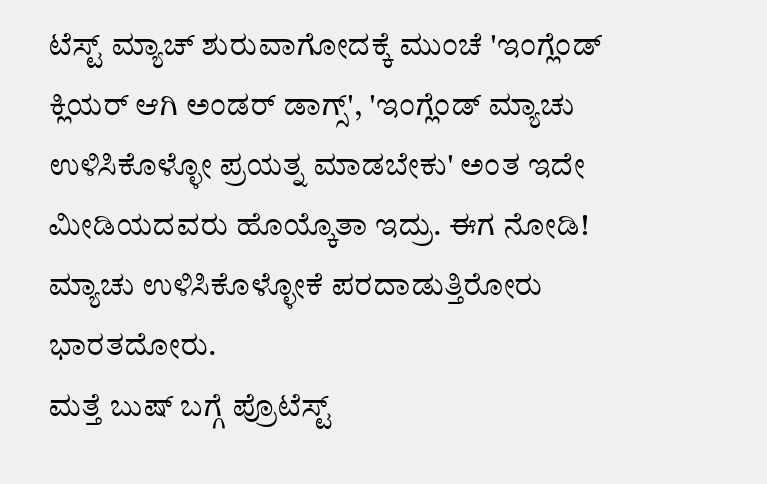ಟೆಸ್ಟ್ ಮ್ಯಾಚ್ ಶುರುವಾಗೋದಕ್ಕೆ ಮುಂಚೆ 'ಇಂಗ್ಲೆಂಡ್ ಕ್ಲಿಯರ್ ಆಗಿ ಅಂಡರ್ ಡಾಗ್ಸ್', 'ಇಂಗ್ಲೆಂಡ್ ಮ್ಯಾಚು ಉಳಿಸಿಕೊಳ್ಳೋ ಪ್ರಯತ್ನ ಮಾಡಬೇಕು' ಅಂತ ಇದೇ ಮೀಡಿಯದವರು ಹೊಯ್ಕೊತಾ ಇದ್ರು. ಈಗ ನೋಡಿ! ಮ್ಯಾಚು ಉಳಿಸಿಕೊಳ್ಳೋಕೆ ಪರದಾಡುತ್ತಿರೋರು ಭಾರತದೋರು.
ಮತ್ತೆ ಬುಷ್ ಬಗ್ಗೆ ಪ್ರೊಟೆಸ್ಟ್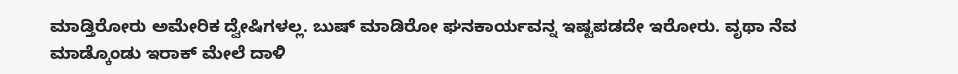ಮಾಡ್ತಿರೋರು ಅಮೇರಿಕ ದ್ವೇಷಿಗಳಲ್ಲ. ಬುಷ್ ಮಾಡಿರೋ ಘನಕಾರ್ಯವನ್ನ ಇಷ್ಟಪಡದೇ ಇರೋರು. ವೃಥಾ ನೆವ ಮಾಡ್ಕೊಂಡು ಇರಾಕ್ ಮೇಲೆ ದಾಳಿ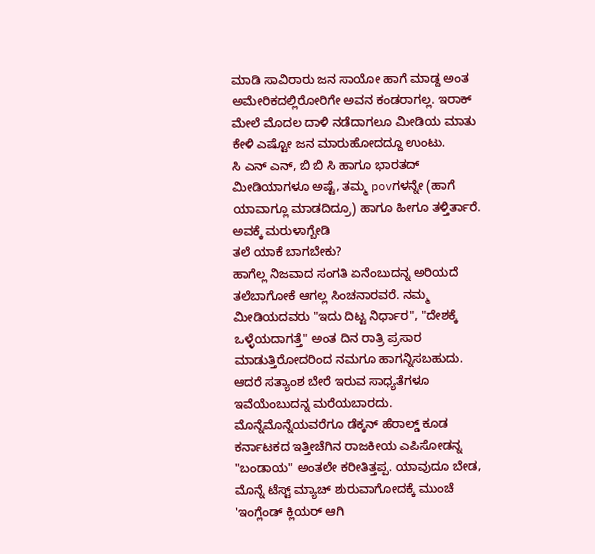ಮಾಡಿ ಸಾವಿರಾರು ಜನ ಸಾಯೋ ಹಾಗೆ ಮಾಡ್ದ ಅಂತ ಅಮೇರಿಕದಲ್ಲಿರೋರಿಗೇ ಅವನ ಕಂಡರಾಗಲ್ಲ. ಇರಾಕ್ ಮೇಲೆ ಮೊದಲ ದಾಳಿ ನಡೆದಾಗಲೂ ಮೀಡಿಯ ಮಾತು ಕೇಳಿ ಎಷ್ಟೋ ಜನ ಮಾರುಹೋದದ್ದೂ ಉಂಟು.
ಸಿ ಎನ್ ಎನ್, ಬಿ ಬಿ ಸಿ ಹಾಗೂ ಭಾರತದ್ ಮೀಡಿಯಾಗಳೂ ಅಷ್ಟೆ, ತಮ್ಮ povಗಳನ್ನೇ (ಹಾಗೆ ಯಾವಾಗ್ಲೂ ಮಾಡದಿದ್ರೂ) ಹಾಗೂ ಹೀಗೂ ತಳ್ತಿರ್ತಾರೆ. ಅವಕ್ಕೆ ಮರುಳಾಗ್ಬೇಡಿ
ತಲೆ ಯಾಕೆ ಬಾಗಬೇಕು?
ಹಾಗೆಲ್ಲ ನಿಜವಾದ ಸಂಗತಿ ಏನೆಂಬುದನ್ನ ಅರಿಯದೆ ತಲೆಬಾಗೋಕೆ ಆಗಲ್ಲ ಸಿಂಚನಾರವರೆ. ನಮ್ಮ ಮೀಡಿಯದವರು "ಇದು ದಿಟ್ಟ ನಿರ್ಧಾರ", "ದೇಶಕ್ಕೆ ಒಳ್ಳೆಯದಾಗತ್ತೆ" ಅಂತ ದಿನ ರಾತ್ರಿ ಪ್ರಸಾರ ಮಾಡುತ್ತಿರೋದರಿಂದ ನಮಗೂ ಹಾಗನ್ನಿಸಬಹುದು. ಆದರೆ ಸತ್ಯಾಂಶ ಬೇರೆ ಇರುವ ಸಾಧ್ಯತೆಗಳೂ ಇವೆಯೆಂಬುದನ್ನ ಮರೆಯಬಾರದು.
ಮೊನ್ನೆಮೊನ್ನೆಯವರೆಗೂ ಡೆಕ್ಕನ್ ಹೆರಾಲ್ಡ್ ಕೂಡ ಕರ್ನಾಟಕದ ಇತ್ತೀಚೆಗಿನ ರಾಜಕೀಯ ಎಪಿಸೋಡನ್ನ "ಬಂಡಾಯ" ಅಂತಲೇ ಕರೀತಿತ್ತಪ್ಪ. ಯಾವುದೂ ಬೇಡ, ಮೊನ್ನೆ ಟೆಸ್ಟ್ ಮ್ಯಾಚ್ ಶುರುವಾಗೋದಕ್ಕೆ ಮುಂಚೆ 'ಇಂಗ್ಲೆಂಡ್ ಕ್ಲಿಯರ್ ಆಗಿ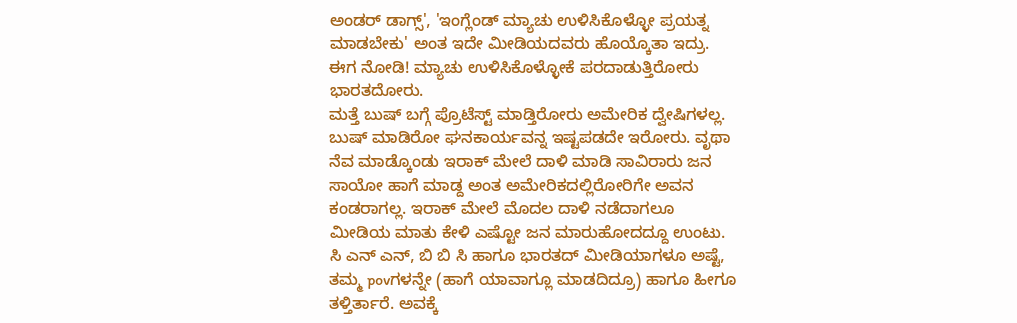ಅಂಡರ್ ಡಾಗ್ಸ್', 'ಇಂಗ್ಲೆಂಡ್ ಮ್ಯಾಚು ಉಳಿಸಿಕೊಳ್ಳೋ ಪ್ರಯತ್ನ ಮಾಡಬೇಕು' ಅಂತ ಇದೇ ಮೀಡಿಯದವರು ಹೊಯ್ಕೊತಾ ಇದ್ರು. ಈಗ ನೋಡಿ! ಮ್ಯಾಚು ಉಳಿಸಿಕೊಳ್ಳೋಕೆ ಪರದಾಡುತ್ತಿರೋರು ಭಾರತದೋರು.
ಮತ್ತೆ ಬುಷ್ ಬಗ್ಗೆ ಪ್ರೊಟೆಸ್ಟ್ ಮಾಡ್ತಿರೋರು ಅಮೇರಿಕ ದ್ವೇಷಿಗಳಲ್ಲ. ಬುಷ್ ಮಾಡಿರೋ ಘನಕಾರ್ಯವನ್ನ ಇಷ್ಟಪಡದೇ ಇರೋರು. ವೃಥಾ ನೆವ ಮಾಡ್ಕೊಂಡು ಇರಾಕ್ ಮೇಲೆ ದಾಳಿ ಮಾಡಿ ಸಾವಿರಾರು ಜನ ಸಾಯೋ ಹಾಗೆ ಮಾಡ್ದ ಅಂತ ಅಮೇರಿಕದಲ್ಲಿರೋರಿಗೇ ಅವನ ಕಂಡರಾಗಲ್ಲ. ಇರಾಕ್ ಮೇಲೆ ಮೊದಲ ದಾಳಿ ನಡೆದಾಗಲೂ ಮೀಡಿಯ ಮಾತು ಕೇಳಿ ಎಷ್ಟೋ ಜನ ಮಾರುಹೋದದ್ದೂ ಉಂಟು.
ಸಿ ಎನ್ ಎನ್, ಬಿ ಬಿ ಸಿ ಹಾಗೂ ಭಾರತದ್ ಮೀಡಿಯಾಗಳೂ ಅಷ್ಟೆ, ತಮ್ಮ povಗಳನ್ನೇ (ಹಾಗೆ ಯಾವಾಗ್ಲೂ ಮಾಡದಿದ್ರೂ) ಹಾಗೂ ಹೀಗೂ ತಳ್ತಿರ್ತಾರೆ. ಅವಕ್ಕೆ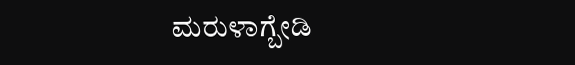ಮರುಳಾಗ್ಬೇಡಿ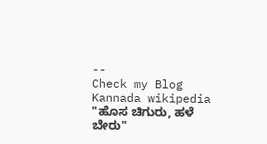--
Check my Blog
Kannada wikipedia
"ಹೊಸ ಚಿಗುರು, ಹಳೆ ಬೇರು"